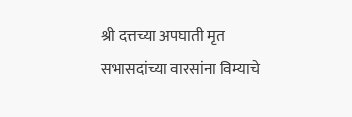श्री दत्तच्या अपघाती मृत सभासदांच्या वारसांना विम्याचे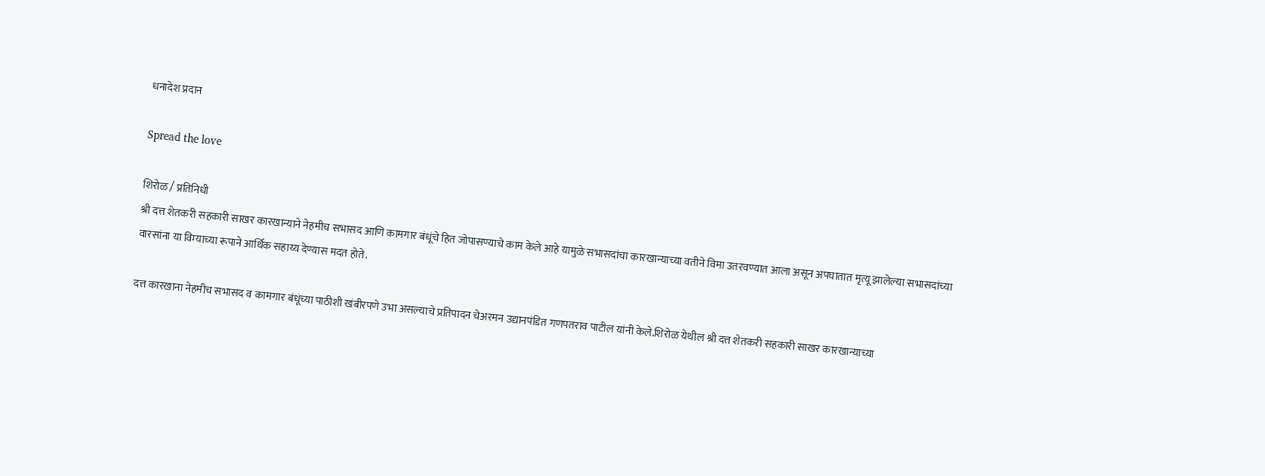धनादेश प्रदान

Spread the love

शिरोळ / प्रतिनिधी
श्री दत्त शेतकरी सहकारी साखर कारखान्याने नेहमीच सभासद आणि कामगार बंधूंचे हित जोपासण्याचे काम केले आहे यामुळे सभासदांचा कारखान्याच्या वतीने विमा उतरवण्यात आला असून अपघातात मृत्यू झालेल्या सभासदांच्या वारसांना या विम्याच्या रूपाने आर्थिक सहाय्य देण्यास मदत होते.

दत्त कारखाना नेहमीच सभासद व कामगार बंधूंच्या पाठीशी खंबीरपणे उभा असल्याचे प्रतिपादन चेअरमन उद्यानपंडित गणपतराव पाटील यांनी केले.शिरोळ येथील श्री दत्त शेतकरी सहकारी साखर कारखान्याच्या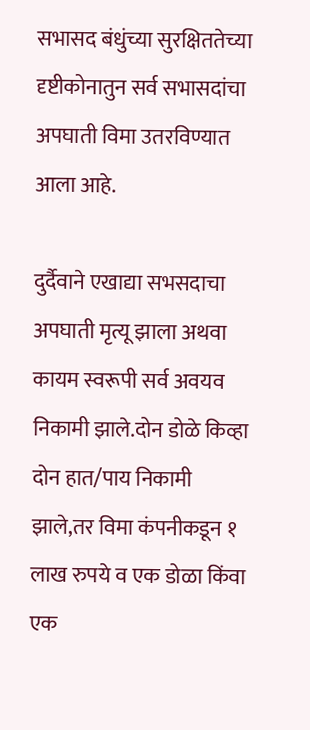सभासद बंधुंच्या सुरक्षिततेच्या दृष्टीकोनातुन सर्व सभासदांचा अपघाती विमा उतरविण्यात आला आहे.

दुर्दैवाने एखाद्या सभसदाचा अपघाती मृत्यू झाला अथवा कायम स्वरूपी सर्व अवयव निकामी झाले.दोन डोळे किव्हा दोन हात/पाय निकामी झाले,तर विमा कंपनीकडून १ लाख रुपये व एक डोळा किंवा एक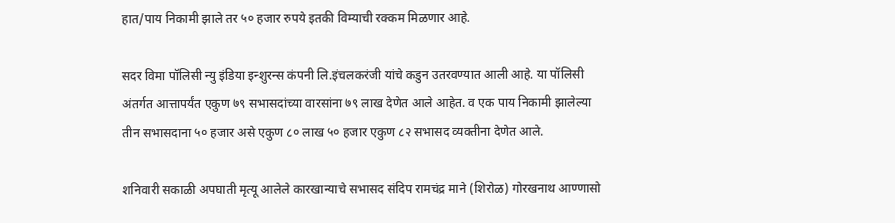हात/पाय निकामी झाले तर ५० हजार रुपये इतकी विम्याची रक्कम मिळणार आहे.

सदर विमा पॉलिसी न्यु इंडिया इन्शुरन्स कंपनी लि.इंचलकरंजी यांचे कडुन उतरवण्यात आली आहे. या पॉलिसी अंतर्गत आत्तापर्यंत एकुण ७९ सभासदांच्या वारसांना ७९ लाख देणेत आले आहेत. व एक पाय निकामी झालेल्या तीन सभासदाना ५० हजार असे एकुण ८० लाख ५० हजार एकुण ८२ सभासद व्यक्तीना देणेत आले.

शनिवारी सकाळी अपघाती मृत्यू आलेले कारखान्याचे सभासद संदिप रामचंद्र माने (शिरोळ) गोरखनाथ आण्णासो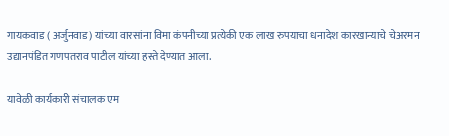गायकवाड ( अर्जुनवाड) यांच्या वारसांना विमा कंपनीच्या प्रत्येकी एक लाख रुपयाचा धनादेश कारखान्याचे चेअरमन उद्यानपंडित गणपतराव पाटील यांच्या हस्ते देण्यात आला.

यावेळी कार्यकारी संचालक एम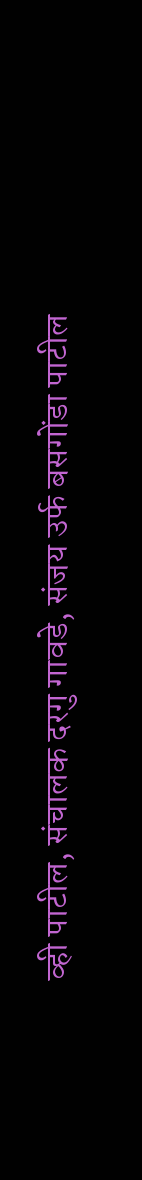व्ही पाटील, संचालक दरगु गावडे, संजय उर्फ बसगोंडा पाटील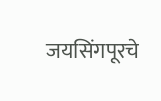जयसिंगपूरचे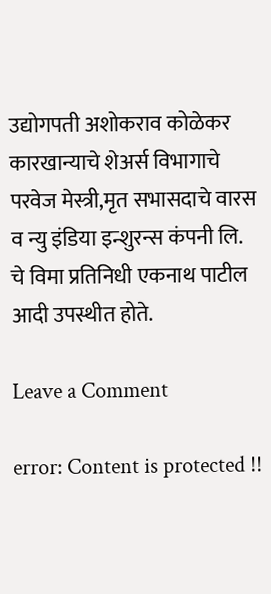उद्योगपती अशोकराव कोळेकर कारखान्याचे शेअर्स विभागाचे परवेज मेस्त्री,मृत सभासदाचे वारस व न्यु इंडिया इन्शुरन्स कंपनी लि. चे विमा प्रतिनिधी एकनाथ पाटील आदी उपस्थीत होते.

Leave a Comment

error: Content is protected !!